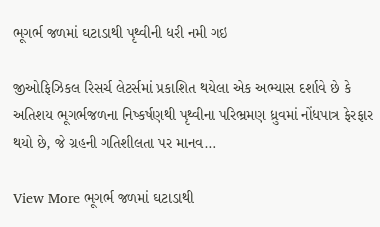ભૂગર્ભ જળમાં ઘટાડાથી પૃથ્વીની ધરી નમી ગઇ

જીઓફિઝિકલ રિસર્ચ લેટર્સમાં પ્રકાશિત થયેલા એક અભ્યાસ દર્શાવે છે કે અતિશય ભૂગર્ભજળના નિષ્કર્ષણથી પૃથ્વીના પરિભ્રમણ ધ્રુવમાં નોંધપાત્ર ફેરફાર થયો છે, જે ગ્રહની ગતિશીલતા પર માનવ…

View More ભૂગર્ભ જળમાં ઘટાડાથી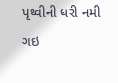પૃથ્વીની ધરી નમી ગઇ